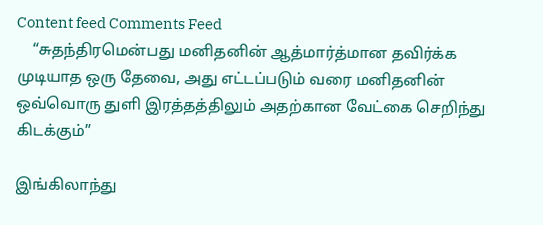Content feed Comments Feed
    “சுதந்திரமென்பது மனிதனின் ஆத்மார்த்மான தவிர்க்க முடியாத ஒரு தேவை, அது எட்டப்படும் வரை மனிதனின் ஒவ்வொரு துளி இரத்தத்திலும் அதற்கான வேட்கை செறிந்து கிடக்கும்”

இங்கிலாந்து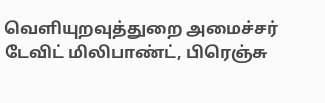வெளியுறவுத்துறை அமைச்சர் டேவிட் மிலிபாண்ட், பிரெஞ்சு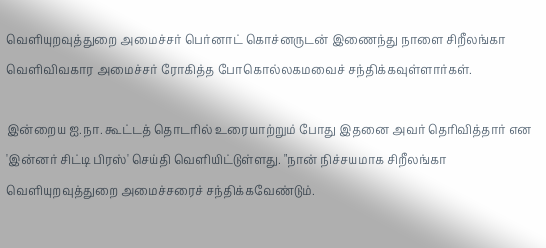வெளியுறவுத்துறை அமைச்சர் பெர்னாட் கொச்னருடன் இணைந்து நாளை சிறீலங்கா வெளிவிவகார அமைச்சர் ரோகித்த போகொல்லகமவைச் சந்திக்கவுள்ளார்கள்.

இன்றைய ஐ.நா. கூட்டத் தொடரில் உரையாற்றும் போது இதனை அவர் தெரிவித்தார் என 'இன்னர் சிட்டி பிரஸ்' செய்தி வெளியிட்டுள்ளது. "நான் நிச்சயமாக சிறீலங்கா வெளியுறவுத்துறை அமைச்சரைச் சந்திக்கவேண்டும்.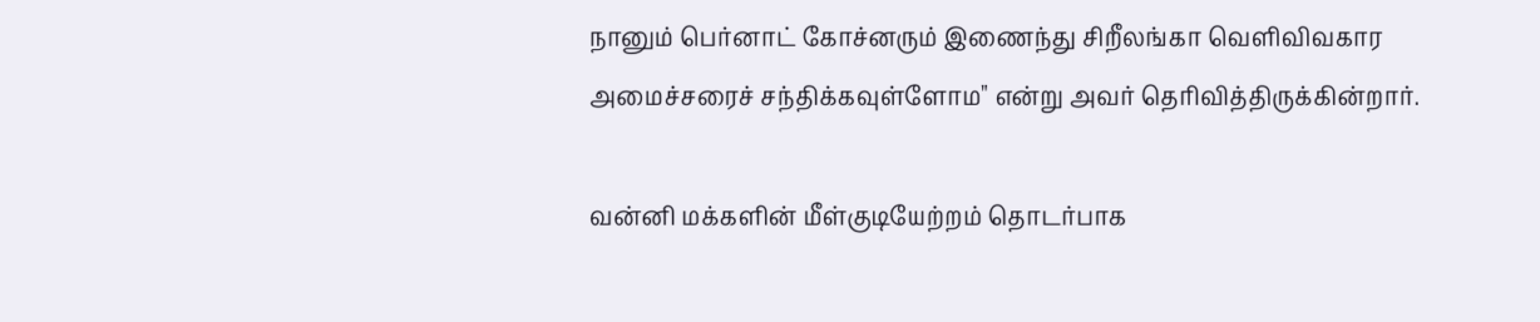நானும் பெர்னாட் கோச்னரும் இணைந்து சிறீலங்கா வெளிவிவகார அமைச்சரைச் சந்திக்கவுள்ளோம" என்று அவர் தெரிவித்திருக்கின்றார்.

வன்னி மக்களின் மீள்குடியேற்றம் தொடர்பாக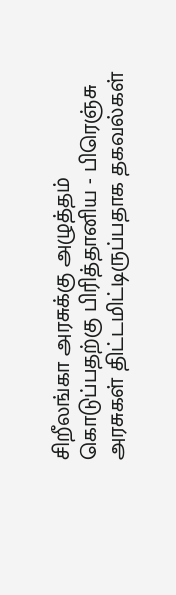சிறீலங்கா அரசுக்கு அழுத்தம் கொடுப்பதற்கு பிரித்தானிய - பிரெஞ்சு அரசுகள் திட்டமிட்டிருப்பதாக தகவல்கள்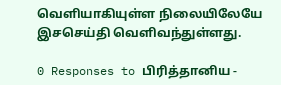வெளியாகியுள்ள நிலையிலேயே இசசெய்தி வெளிவந்துள்ளது.

0 Responses to பிரித்தானிய -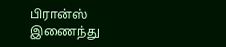பிரான்ஸ் இணைந்து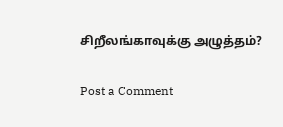சிறீலங்காவுக்கு அழுத்தம்?

Post a Comment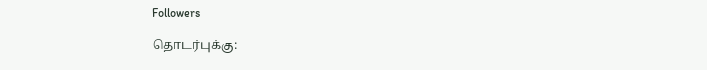Followers

தொடர்புக்கு: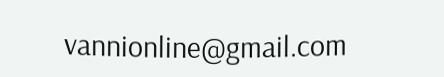vannionline@gmail.com